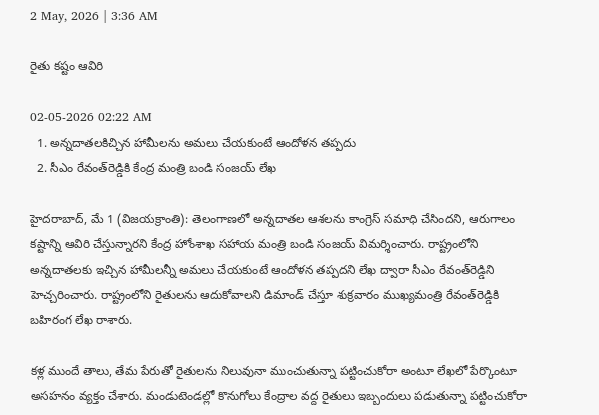2 May, 2026 | 3:36 AM

రైతు కష్టం ఆవిరి

02-05-2026 02:22 AM
  1. అన్నదాతలకిచ్చిన హామీలను అమలు చేయకుంటే ఆందోళన తప్పదు
  2. సీఎం రేవంత్‌రెడ్డికి కేంద్ర మంత్రి బండి సంజయ్ లేఖ

హైదరాబాద్, మే 1 (విజయక్రాంతి): తెలంగాణలో అన్నదాతల ఆశలను కాంగ్రెస్ సమాధి చేసిందని, ఆరుగాలం కష్టాన్ని ఆవిరి చేస్తున్నారని కేంద్ర హోంశాఖ సహాయ మంత్రి బండి సంజయ్ విమర్శించారు. రాష్ట్రంలోని అన్నదాతలకు ఇచ్చిన హామీలన్నీ అమలు చేయకుంటే ఆందోళన తప్పదని లేఖ ద్వారా సీఎం రేవంత్‌రెడ్డిని హెచ్చరించారు. రాష్ట్రంలోని రైతులను ఆదుకోవాలని డిమాండ్ చేస్తూ శుక్రవారం ముఖ్యమంత్రి రేవంత్‌రెడ్డికి బహిరంగ లేఖ రాశారు.

కళ్ల ముందే తాలు, తేమ పేరుతో రైతులను నిలువునా ముంచుతున్నా పట్టించుకోరా అంటూ లేఖలో పేర్కొంటూ అసహనం వ్యక్తం చేశారు. మండుటెండల్లో కొనుగోలు కేంద్రాల వద్ద రైతులు ఇబ్బందులు పడుతున్నా పట్టించుకోరా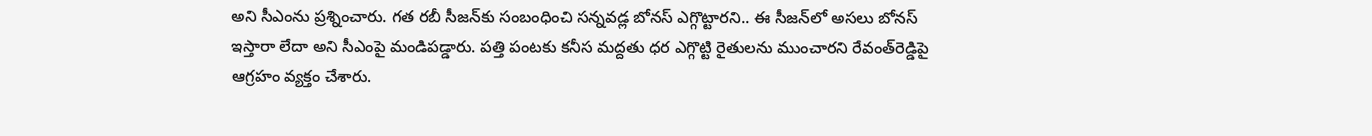అని సీఎంను ప్రశ్నించారు. గత రబీ సీజన్‌కు సంబంధించి సన్నవడ్ల బోనస్ ఎగ్గొట్టారని.. ఈ సీజన్‌లో అసలు బోనస్ ఇస్తారా లేదా అని సీఎంపై మండిపడ్డారు. పత్తి పంటకు కనీస మద్దతు ధర ఎగ్గొట్టి రైతులను ముంచారని రేవంత్‌రెడ్డిపై ఆగ్రహం వ్యక్తం చేశారు.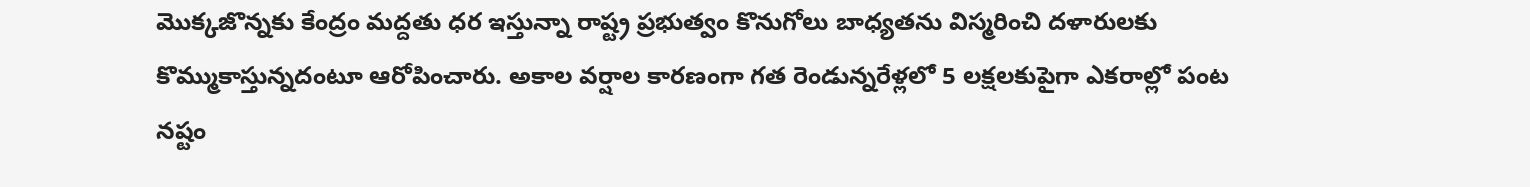మొక్కజొన్నకు కేంద్రం మద్దతు ధర ఇస్తున్నా రాష్ట్ర ప్రభుత్వం కొనుగోలు బాధ్యతను విస్మరించి దళారులకు కొమ్ముకాస్తున్నదంటూ ఆరోపించారు. అకాల వర్షాల కారణంగా గత రెండున్నరేళ్లలో 5 లక్షలకుపైగా ఎకరాల్లో పంట నష్టం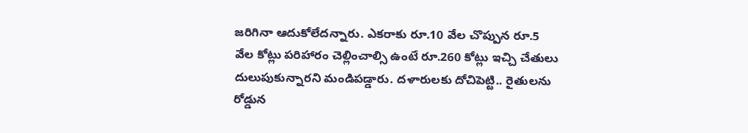జరిగినా ఆదుకోలేదన్నారు. ఎకరాకు రూ.10 వేల చొప్పున రూ.5 వేల కోట్లు పరిహారం చెల్లించాల్సి ఉంటే రూ.260 కోట్లు ఇచ్చి చేతులు దులుపుకున్నారని మండిపడ్డారు. దళారులకు దోచిపెట్టి.. రైతులను రోడ్డున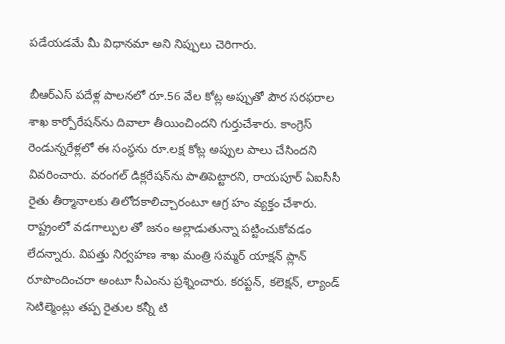పడేయడమే మీ విధానమా అని నిప్పులు చెరిగారు.

బీఆర్‌ఎస్ పదేళ్ల పాలనలో రూ.56 వేల కోట్ల అప్పుతో పౌర సరఫరాల శాఖ కార్పోరేషన్‌ను దివాలా తీయించిందని గుర్తుచేశారు. కాంగ్రెస్ రెండున్నరేళ్లలో ఈ సంస్థను రూ.లక్ష కోట్ల అప్పుల పాలు చేసిందని వివరించారు. వరంగల్ డిక్లరేషన్‌ను పాతిపెట్టారని, రాయపూర్ ఏఐసీసీ రైతు తీర్మానాలకు తిలోదకాలిచ్చారంటూ ఆగ్ర హం వ్యక్తం చేశారు. రాష్ట్రంలో వడగాల్పుల తో జనం అల్లాడుతున్నా పట్టించుకోవడం లేదన్నారు. విపత్తు నిర్వహణ శాఖ మంత్రి సమ్మర్ యాక్షన్ ప్లాన్ రూపొందించరా అంటూ సీఎంను ప్రశ్నించారు. కరప్టన్, కలెక్షన్, ల్యాండ్ సెటిల్మెంట్లు తప్ప రైతుల కన్నీ టి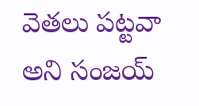వెతలు పట్టవా అని సంజయ్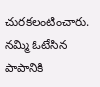చురకలంటించారు. నమ్మి ఓటేసిన పాపానికి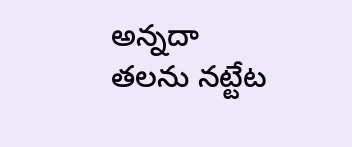అన్నదా తలను నట్టేట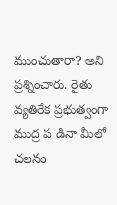ముంచుతారా? అని ప్రశ్నించారు. రైతు వ్యతిరేక ప్రభుత్వంగా ముద్ర ప డినా మీలో చలనం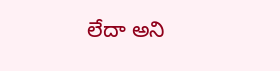లేదా అని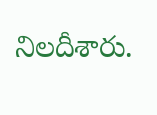నిలదీశారు.